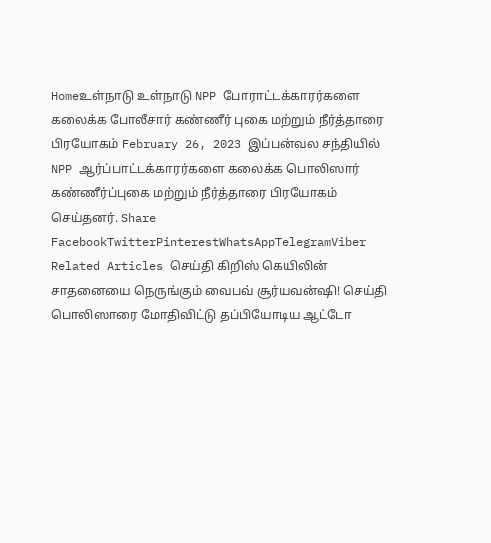Homeஉள்நாடு உள்நாடு NPP போராட்டக்காரர்களை கலைக்க போலீசார் கண்ணீர் புகை மற்றும் நீர்த்தாரை பிரயோகம் February 26, 2023 இப்பன்வல சந்தியில் NPP ஆர்ப்பாட்டக்காரர்களை கலைக்க பொலிஸார் கண்ணீர்ப்புகை மற்றும் நீர்த்தாரை பிரயோகம் செய்தனர். Share FacebookTwitterPinterestWhatsAppTelegramViber Related Articles செய்தி கிறிஸ் கெயிலின் சாதனையை நெருங்கும் வைபவ் சூர்யவன்ஷி! செய்தி பொலிஸாரை மோதிவிட்டு தப்பியோடிய ஆட்டோ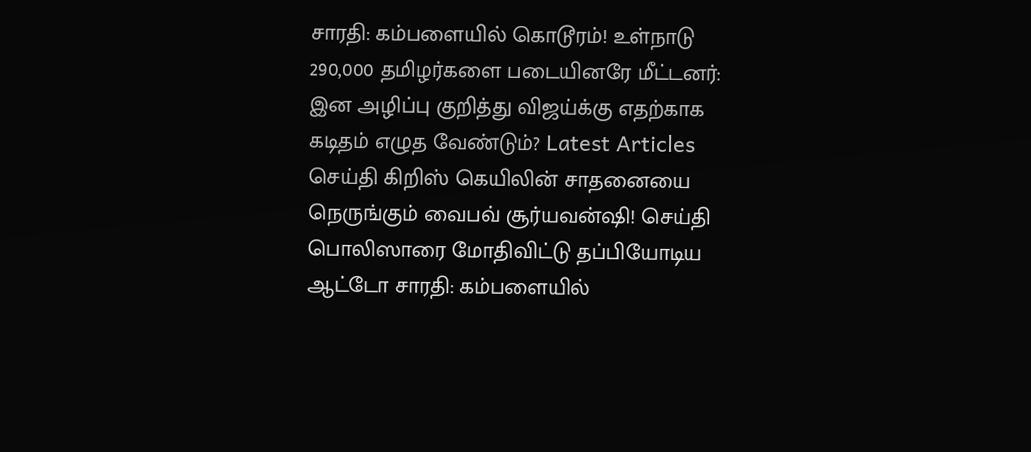சாரதி: கம்பளையில் கொடூரம்! உள்நாடு 290,000 தமிழர்களை படையினரே மீட்டனர்: இன அழிப்பு குறித்து விஜய்க்கு எதற்காக கடிதம் எழுத வேண்டும்? Latest Articles செய்தி கிறிஸ் கெயிலின் சாதனையை நெருங்கும் வைபவ் சூர்யவன்ஷி! செய்தி பொலிஸாரை மோதிவிட்டு தப்பியோடிய ஆட்டோ சாரதி: கம்பளையில்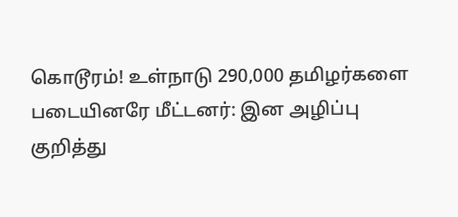கொடூரம்! உள்நாடு 290,000 தமிழர்களை படையினரே மீட்டனர்: இன அழிப்பு குறித்து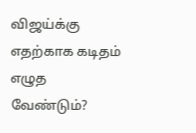விஜய்க்கு எதற்காக கடிதம் எழுத வேண்டும்?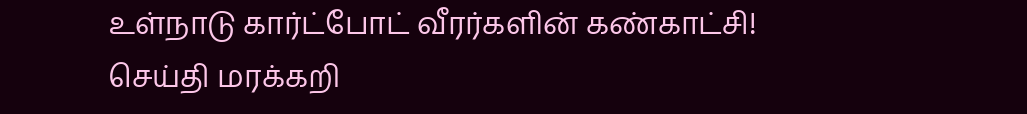உள்நாடு கார்ட்போட் வீரர்களின் கண்காட்சி! செய்தி மரக்கறி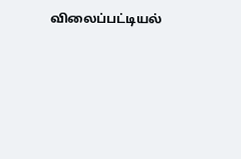விலைப்பட்டியல்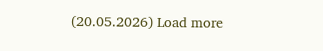(20.05.2026) Load more